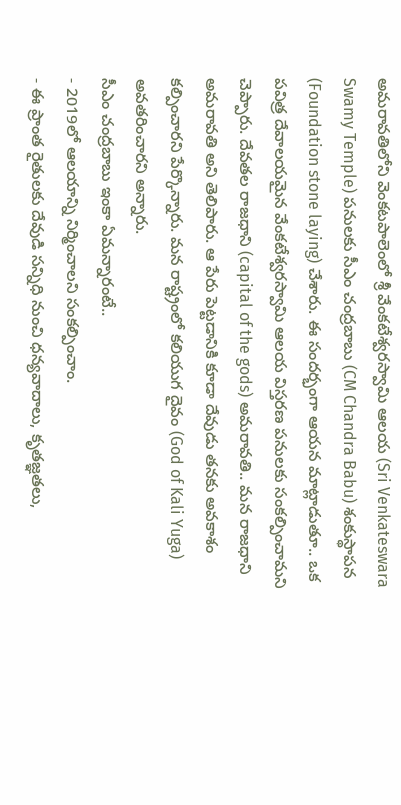అమరావతిలోని వెంకటపాలెంలో శ్రీ వేంకటేశ్వరస్వామి ఆలయ (Sri Venkateswara Swamy Temple) పనులకు సీఎం చంద్రబాబు (CM Chandra Babu) శంకుస్థాపన (Foundation stone laying) చేశారు. ఈ సందర్భంగా ఆయన మాట్లాడుతూ.. ఒక పవిత్ర దేవాలయమైన వేంకటేశ్వరస్వామి ఆలయ విస్తరణ పనులకు సంకల్పించామని చెప్పారు. దేవతల రాజధాని (capital of the gods) అమరావతి.. మన రాజధాని అమరావతి అని తెలిపారు. ఆ పేరు పెట్టడానికి కూడా దేవుడు తనకు అవకాశం కల్పించారని పేర్కొన్నారు. మన రాష్ట్రంలో కలియుగ దైవం (God of Kali Yuga) అవతరించారని అన్నారు.
సీఎం చంద్రబాబు ఇంకా ఏమన్నారంటే..
- 2019లో ఆలయాన్ని నిర్మించాలని సంకల్పించాం.
- ఈ ప్రాంత రైతులకు దేవుడి సన్నిధి నుంచి ధన్యవాదాలు, కృతజ్ఞతలు,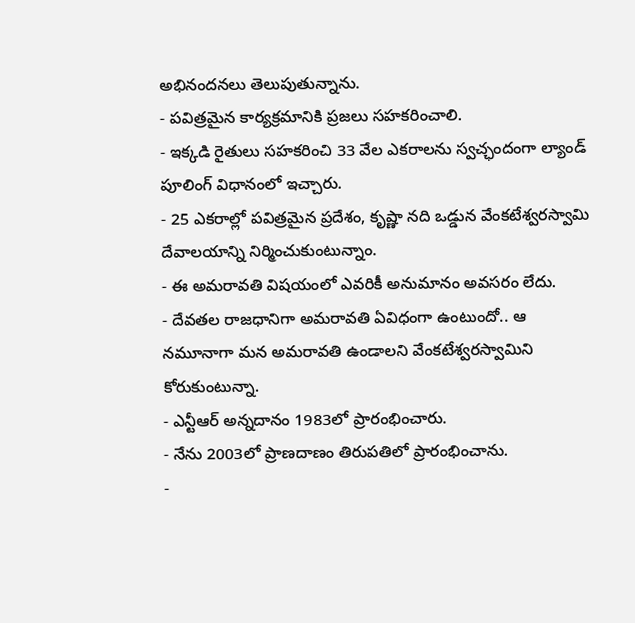అభినందనలు తెలుపుతున్నాను.
- పవిత్రమైన కార్యక్రమానికి ప్రజలు సహకరించాలి.
- ఇక్కడి రైతులు సహకరించి 33 వేల ఎకరాలను స్వచ్ఛందంగా ల్యాండ్ పూలింగ్ విధానంలో ఇచ్చారు.
- 25 ఎకరాల్లో పవిత్రమైన ప్రదేశం, కృష్ణా నది ఒడ్డున వేంకటేశ్వరస్వామి దేవాలయాన్ని నిర్మించుకుంటున్నాం.
- ఈ అమరావతి విషయంలో ఎవరికీ అనుమానం అవసరం లేదు.
- దేవతల రాజధానిగా అమరావతి ఏవిధంగా ఉంటుందో.. ఆ నమూనాగా మన అమరావతి ఉండాలని వేంకటేశ్వరస్వామిని కోరుకుంటున్నా.
- ఎన్టీఆర్ అన్నదానం 1983లో ప్రారంభించారు.
- నేను 2003లో ప్రాణదాణం తిరుపతిలో ప్రారంభించాను.
-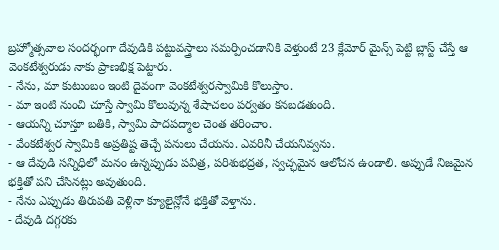బ్రహ్మోత్సవాల సందర్భంగా దేవుడికి పట్టువస్త్రాలు సమర్పించడానికి వెళ్తుంటే 23 క్లేమోర్ మైన్స్ పెట్టి బ్లాస్ట్ చేస్తే ఆ వెంకటేశ్వరుడు నాకు ప్రాణభిక్ష పెట్టారు.
- నేను, మా కుటుంబం ఇంటి దైవంగా వెంకటేశ్వరస్వామికి కొలుస్తాం.
- మా ఇంటి నుంచి చూస్తే స్వామి కొలువున్న శేషాచలం పర్వతం కనబడతుంది.
- ఆయన్ని చూస్తూ బతికి, స్వామి పాదపద్మాల చెంత తరించాం.
- వేంకటేశ్వర స్వామికి అప్రతిష్ట తెచ్చే పనులు చేయను. ఎవరినీ చేయనివ్వను.
- ఆ దేవుడి సన్నిధిలో మనం ఉన్నప్పుడు పవిత్ర, పరిశుభద్రత, స్వచ్ఛమైన ఆలోచన ఉండాలి. అప్పుడే నిజమైన భక్తితో పని చేసినట్లు అవుతుంది.
- నేను ఎప్పుడు తిరుపతి వెళ్లినా క్యూలైన్లోనే భక్తితో వెళ్తాను.
- దేవుడి దగ్గరకు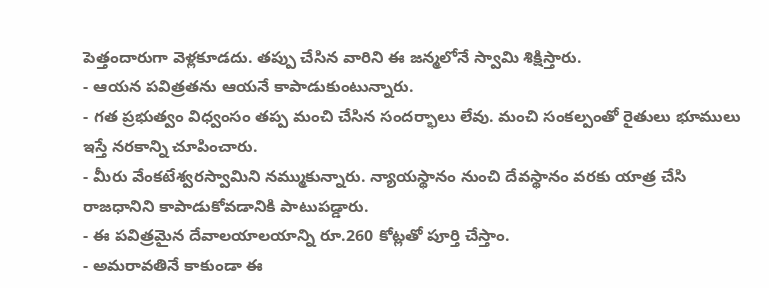పెత్తందారుగా వెళ్లకూడదు. తప్పు చేసిన వారిని ఈ జన్మలోనే స్వామి శిక్షిస్తారు.
- ఆయన పవిత్రతను ఆయనే కాపాడుకుంటున్నారు.
- గత ప్రభుత్వం విధ్వంసం తప్ప మంచి చేసిన సందర్భాలు లేవు. మంచి సంకల్పంతో రైతులు భూములు ఇస్తే నరకాన్ని చూపించారు.
- మీరు వేంకటేశ్వరస్వామిని నమ్ముకున్నారు. న్యాయస్థానం నుంచి దేవస్థానం వరకు యాత్ర చేసి రాజధానిని కాపాడుకోవడానికి పాటుపడ్డారు.
- ఈ పవిత్రమైన దేవాలయాలయాన్ని రూ.260 కోట్లతో పూర్తి చేస్తాం.
- అమరావతినే కాకుండా ఈ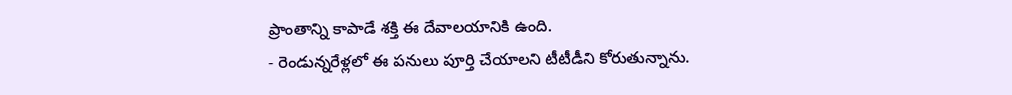ప్రాంతాన్ని కాపాడే శక్తి ఈ దేవాలయానికి ఉంది.
- రెండున్నరేళ్లలో ఈ పనులు పూర్తి చేయాలని టీటీడీని కోరుతున్నాను.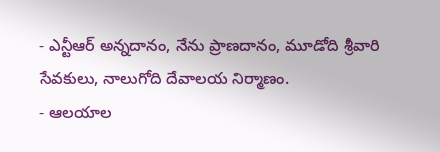- ఎన్టీఆర్ అన్నదానం, నేను ప్రాణదానం, మూడోది శ్రీవారి సేవకులు, నాలుగోది దేవాలయ నిర్మాణం.
- ఆలయాల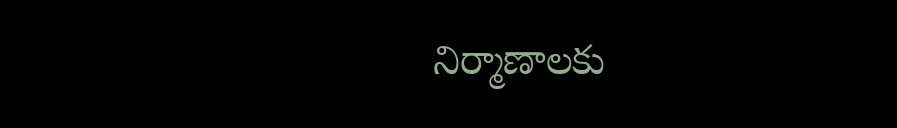నిర్మాణాలకు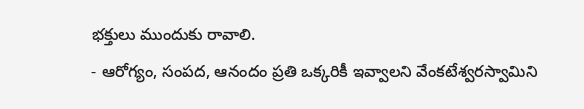భక్తులు ముందుకు రావాలి.
- ఆరోగ్యం, సంపద, ఆనందం ప్రతి ఒక్కరికీ ఇవ్వాలని వేంకటేశ్వరస్వామిని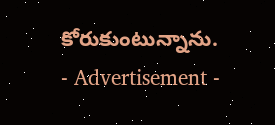కోరుకుంటున్నాను.
- Advertisement -